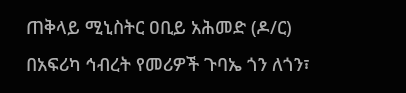ጠቅላይ ሚኒስትር ዐቢይ አሕመድ (ዶ/ር) በአፍሪካ ኅብረት የመሪዎች ጉባኤ ጎን ለጎን፣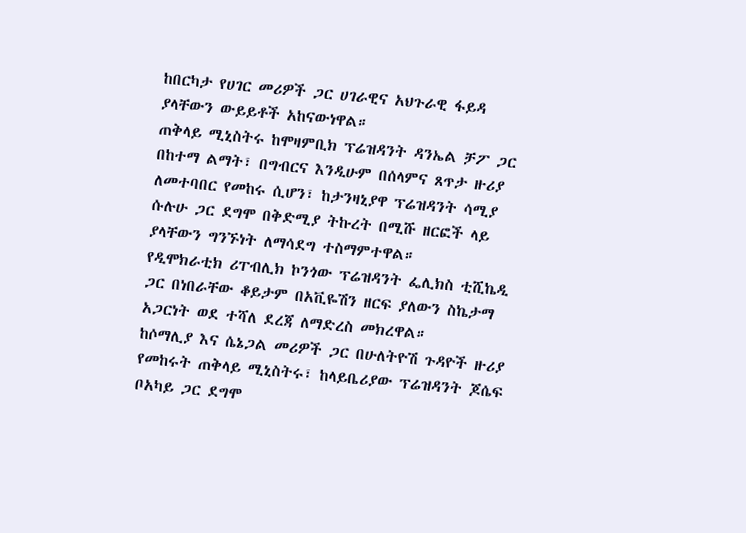ከበርካታ የሀገር መሪዎች ጋር ሀገራዊና አህጉራዊ ፋይዳ ያላቸውን ውይይቶች አከናውነዋል።
ጠቅላይ ሚኒስትሩ ከሞዛምቢክ ፕሬዝዳንት ዳንኤል ቻፖ ጋር በከተማ ልማት፣ በግብርና እንዲሁም በሰላምና ጸጥታ ዙሪያ ለመተባበር የመከሩ ሲሆን፣ ከታንዛኒያዋ ፕሬዝዳንት ሳሚያ ሱሉሁ ጋር ደግሞ በቅድሚያ ትኩረት በሚሹ ዘርፎች ላይ ያላቸውን ግንኙነት ለማሳደግ ተስማምተዋል።
የዲሞክራቲክ ሪፐብሊክ ኮንጎው ፕሬዝዳንት ፌሊክስ ቲሺኬዲ ጋር በነበራቸው ቆይታም በአቪዬሽን ዘርፍ ያለውን ስኬታማ አጋርነት ወደ ተሻለ ደረጃ ለማድረስ መክረዋል።
ከሶማሊያ እና ሴኔጋል መሪዎች ጋር በሁለትዮሽ ጉዳዮች ዙሪያ የመከሩት ጠቅላይ ሚኒስትሩ፣ ከላይቤሪያው ፕሬዝዳንት ጆሴፍ ቦአካይ ጋር ደግሞ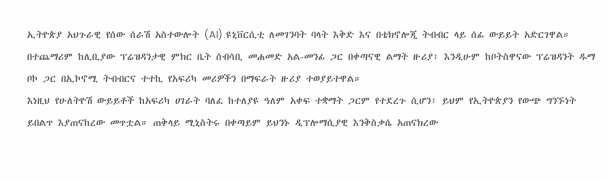ኢትዮጵያ አህጉራዊ የሰው ሰራሽ አስተውሎት (AI) ዩኒቨርሲቲ ለመገንባት ባላት እቅድ እና በቴክኖሎጂ ትብብር ላይ ሰፊ ውይይት አድርገዋል።
በተጨማሪም ከሊቢያው ፕሬዝዳንታዊ ምክር ቤት ሰብሳቢ መሐመድ አል-መንፊ ጋር በቀጣናዊ ልማት ዙሪያ፣ እንዲሁም ከቦትስዋናው ፕሬዝዳንት ዱማ ቦኮ ጋር በኢኮኖሚ ትብብርና ተተኪ የአፍሪካ መሪዎችን በማፍራት ዙሪያ ተወያይተዋል።
እነዚህ የሁለትዮሽ ውይይቶች ከአፍሪካ ሀገራት ባለፈ ከተለያዩ ዓለም አቀፍ ተቋማት ጋርም የተደረጉ ሲሆን፣ ይህም የኢትዮጵያን የውጭ ግንኙነት ይበልጥ እያጠናከረው መጥቷል። ጠቅላይ ሚኒስትሩ በቀጣይም ይህንኑ ዲፕሎማሲያዊ እንቅስቃሴ አጠናክረው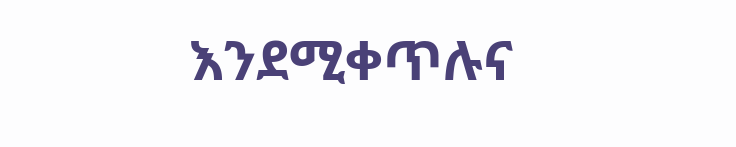እንደሚቀጥሉና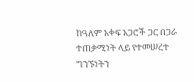ከዓለም አቀፍ አጋሮች ጋር በጋራ ተጠቃሚነት ላይ የተመሠረተ ግንኙነትን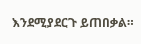እንደሚያደርጉ ይጠበቃል።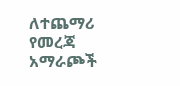ለተጨማሪ የመረጃ አማራጮች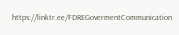https://linktr.ee/FDREGovermentCommunication